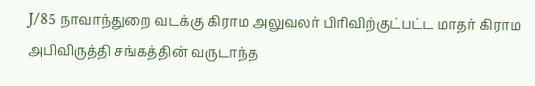J/85 நாவாந்துறை வடக்கு கிராம அலுவலர் பிரிவிற்குட்பட்ட மாதர் கிராம அபிவிருத்தி சங்கத்தின் வருடாந்த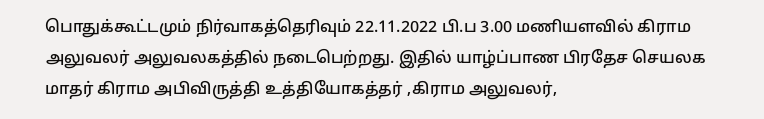பொதுக்கூட்டமும் நிர்வாகத்தெரிவும் 22.11.2022 பி.ப 3.00 மணியளவில் கிராம அலுவலர் அலுவலகத்தில் நடைபெற்றது. இதில் யாழ்ப்பாண பிரதேச செயலக மாதர் கிராம அபிவிருத்தி உத்தியோகத்தர் ,கிராம அலுவலர்,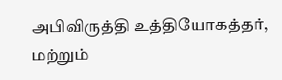அபிவிருத்தி உத்தியோகத்தர், மற்றும்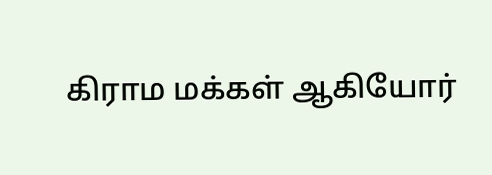கிராம மக்கள் ஆகியோர்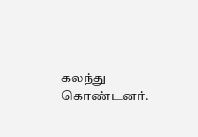கலந்து கொண்டனர்.